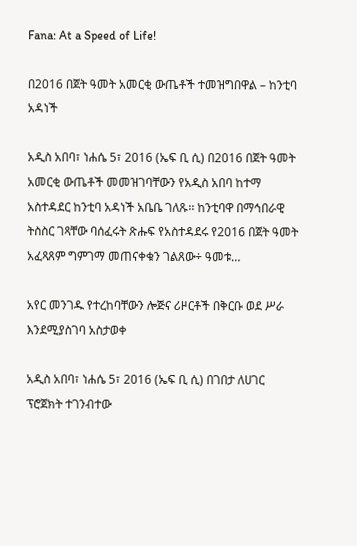Fana: At a Speed of Life!

በ2016 በጀት ዓመት አመርቂ ውጤቶች ተመዝግበዋል – ከንቲባ አዳነች

አዲስ አበባ፣ ነሐሴ 5፣ 2016 (ኤፍ ቢ ሲ) በ2016 በጀት ዓመት አመርቂ ውጤቶች መመዝገባቸውን የአዲስ አበባ ከተማ አስተዳደር ከንቲባ አዳነች አቤቤ ገለጹ፡፡ ከንቲባዋ በማኅበራዊ ትስስር ገጻቸው ባሰፈሩት ጽሑፍ የአስተዳደሩ የ2016 በጀት ዓመት አፈጻጸም ግምገማ መጠናቀቁን ገልጸው÷ ዓመቱ…

አየር መንገዱ የተረከባቸውን ሎጅና ሪዞርቶች በቅርቡ ወደ ሥራ እንደሚያስገባ አስታወቀ

አዲስ አበባ፣ ነሐሴ 5፣ 2016 (ኤፍ ቢ ሲ) በገበታ ለሀገር ፕሮጀክት ተገንብተው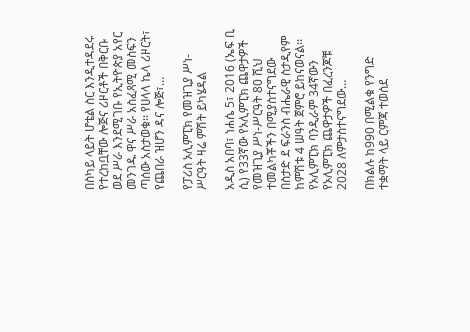በስካይ ላይት ሆቴል ስር እንዲተዳደሩ የተረከቧቸው ሎጅና ሪዞርቶች በቅርቡ ወደ ሥራ እንደሚገቡ የኢትዮጵያ አየር መንገዱ ዋና ሥራ አስፈጻሚ መስፍን ጣሰው አስታወቁ፡፡ የሀላላ ኬላ ሪዞርት፣ የጨበራ ዝሆን ዳና ሎጅ፣…

የፓሪስ ኦሊምፒክ የመዝጊያ ሥነ- ሥርዓት ዛሬ ምሽት ይካሄዳል

አዲስ አበባ፣ ነሐሴ 5፣ 2016 (ኤፍ ቢ ሲ) የ33ኛው የኦሊምፒክ ጨዋታዎች የመዝጊያ ሥነ-ሥርዓት 80 ሺህ ተመልካቾችን በሚያስተናግደው በስታድ ደ ፍራንስ ብሔራዊ ስታዲየም ከምሽቱ 4 ሠዓት ጀምሮ ይከናወናል፡፡ የኦሊምፒክ ባንዲራም 34ኛውን የኦሊምፒክ ጨዋታዎች በፈረንጆቹ 2028 ለምታስተናግደው…

በክልሉ ከ990 በሚልቁ የንግድ ተቋማት ላይ ርምጃ ተወሰደ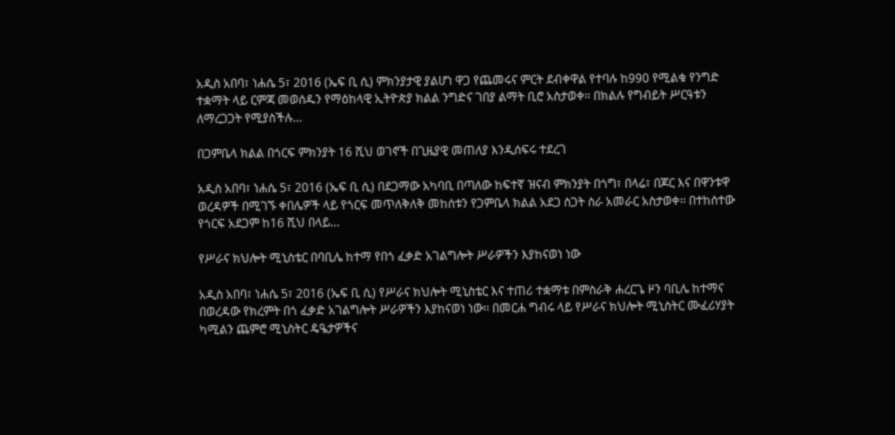አዲስ አበባ፣ ነሐሴ 5፣ 2016 (ኤፍ ቢ ሲ) ምክንያታዊ ያልሆነ ዋጋ የጨመሩና ምርት ደብቀዋል የተባሉ ከ990 የሚልቁ የንግድ ተቋማት ላይ ርምጃ መወሰዱን የማዕከላዊ ኢትዮጵያ ክልል ንግድና ገበያ ልማት ቢሮ አስታወቀ። በክልሉ የግብይት ሥርዓቱን ለማረጋጋት የሚያስችሉ…

በጋምቤላ ክልል በጎርፍ ምክንያት 16 ሺህ ወገኖች በጊዜያዊ መጠለያ እንዲሰፍሩ ተደረገ

አዲስ አበባ፣ ነሐሴ 5፣ 2016 (ኤፍ ቢ ሲ) በደጋማው አካባቢ በጣለው ከፍተኛ ዝናብ ምክንያት በጎግ፣ በላሬ፣ በጆር እና በዋንቱዋ ወረዳዎች በሚገኙ ቀበሌዎች ላይ የጎርፍ መጥለቅለቅ መከሰቱን የጋምቤላ ክልል አደጋ ስጋት ስራ አመራር አስታወቀ፡፡ በተከሰተው የጎርፍ አደጋም ከ16 ሺህ በላይ…

የሥራና ክህሎት ሚኒስቴር በባቢሌ ከተማ የበጎ ፈቃድ አገልግሎት ሥራዎችን እያከናወነ ነው

አዲስ አበባ፣ ነሐሴ 5፣ 2016 (ኤፍ ቢ ሲ) የሥራና ክህሎት ሚኒስቴር እና ተጠሪ ተቋማቱ በምስራቅ ሐረርጌ ዞን ባቢሌ ከተማና በወረዳው የክረምት በጎ ፈቃድ አገልግሎት ሥራዎችን እያከናወነ ነው፡፡ በመርሐ ግብሩ ላይ የሥራና ክህሎት ሚኒስትር ሙፈሪሃያት ካሚልን ጨምሮ ሚኒስትር ዴዔታዎችና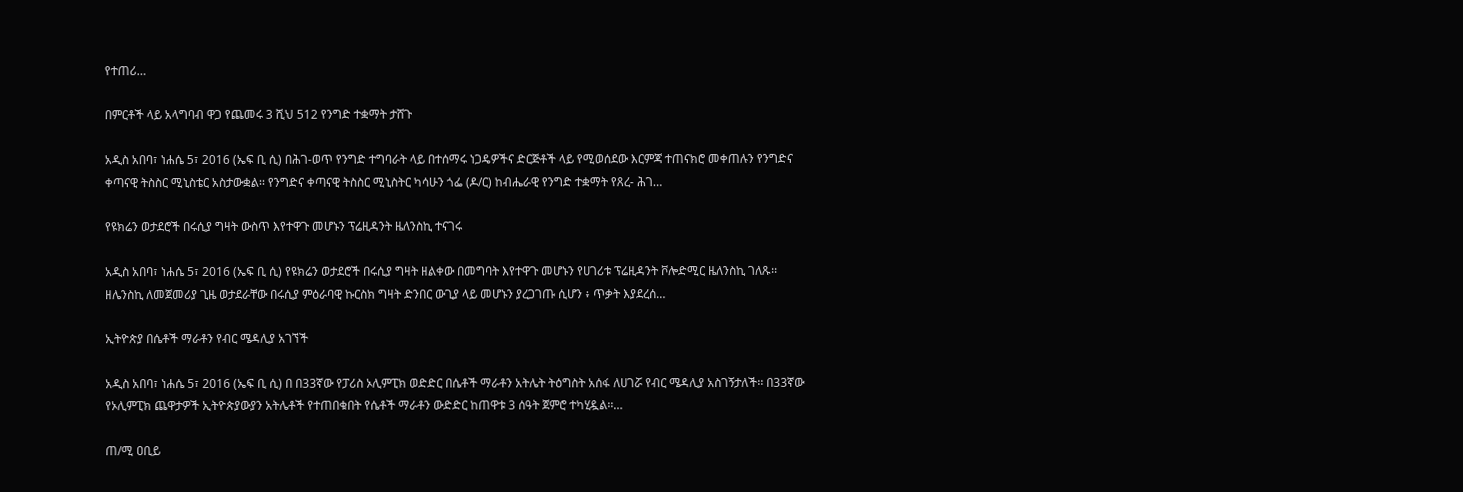የተጠሪ…

በምርቶች ላይ አላግባብ ዋጋ የጨመሩ 3 ሺህ 512 የንግድ ተቋማት ታሸጉ

አዲስ አበባ፣ ነሐሴ 5፣ 2016 (ኤፍ ቢ ሲ) በሕገ-ወጥ የንግድ ተግባራት ላይ በተሰማሩ ነጋዴዎችና ድርጅቶች ላይ የሚወሰደው እርምጃ ተጠናክሮ መቀጠሉን የንግድና ቀጣናዊ ትስስር ሚኒስቴር አስታውቋል፡፡ የንግድና ቀጣናዊ ትስስር ሚኒስትር ካሳሁን ጎፌ (ዶ/ር) ከብሔራዊ የንግድ ተቋማት የጸረ- ሕገ…

የዩክሬን ወታደሮች በሩሲያ ግዛት ውስጥ እየተዋጉ መሆኑን ፕሬዚዳንት ዜለንስኪ ተናገሩ

አዲስ አበባ፣ ነሐሴ 5፣ 2016 (ኤፍ ቢ ሲ) የዩክሬን ወታደሮች በሩሲያ ግዛት ዘልቀው በመግባት እየተዋጉ መሆኑን የሀገሪቱ ፕሬዚዳንት ቮሎድሚር ዜለንስኪ ገለጹ፡፡ ዘሌንስኪ ለመጀመሪያ ጊዜ ወታደራቸው በሩሲያ ምዕራባዊ ኩርስክ ግዛት ድንበር ውጊያ ላይ መሆኑን ያረጋገጡ ሲሆን ፥ ጥቃት እያደረሰ…

ኢትዮጵያ በሴቶች ማራቶን የብር ሜዳሊያ አገኘች

አዲስ አበባ፣ ነሐሴ 5፣ 2016 (ኤፍ ቢ ሲ) በ በ33ኛው የፓሪስ ኦሊምፒክ ወድድር በሴቶች ማራቶን አትሌት ትዕግስት አሰፋ ለሀገሯ የብር ሜዳሊያ አስገኝታለች፡፡ በ33ኛው የኦሊምፒክ ጨዋታዎች ኢትዮጵያውያን አትሌቶች የተጠበቁበት የሴቶች ማራቶን ውድድር ከጠዋቱ 3 ሰዓት ጀምሮ ተካሂዷል፡፡…

ጠ/ሚ ዐቢይ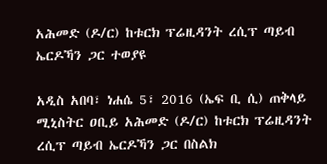አሕመድ (ዶ/ር) ከቱርክ ፕሬዚዳንት ረሲፕ ጣይብ ኤርዶኻን ጋር ተወያዩ

አዲስ አበባ፣ ነሐሴ 5፣ 2016 (ኤፍ ቢ ሲ) ጠቅላይ ሚኒስትር ዐቢይ አሕመድ (ዶ/ር) ከቱርክ ፕሬዚዳንት ረሲፕ ጣይብ ኤርዶኻን ጋር በስልክ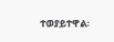ተወያይተዋል፡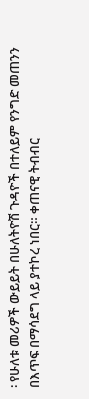፡ የሁለቱ መሪዎች ውይይት በሁለትዮሽ ጉዳዮች በተለይም የንግድ መጠንን በእጥፍ በማሳደግ ላይ ያተኮረ ነበር። ቀጠናዊ ትብብር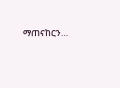ማጠናከርን…